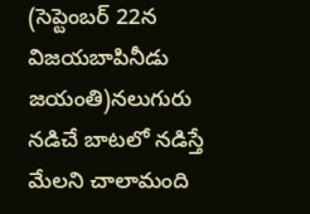(సెప్టెంబర్ 22న విజయబాపినీడు జయంతి)నలుగురు నడిచే బాటలో నడిస్తే మేలని చాలామంది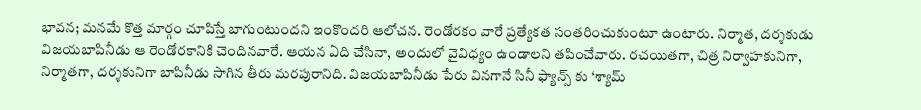భావన; మనమే కొత్త మార్గం చూపిస్తే బాగుంటుందని ఇంకొందరి ఆలోచన. రెండోరకం వారే ప్రత్యేకత సంతరించుకుంటూ ఉంటారు. నిర్మాత, దర్శకుడు విజయబాపినీడు ఆ రెండోరకానికి చెందినవారే. ఆయన ఏది చేసినా, అందులో వైవిధ్యం ఉండాలని తపించేవారు. రచయితగా, చిత్ర నిర్వాహకునిగా, నిర్మాతగా, దర్శకునిగా బాపినీడు సాగిన తీరు మరపురానిది. విజయబాపినీడు పేరు వినగానే సినీ ఫ్యాన్స్ కు ‘శ్యామ్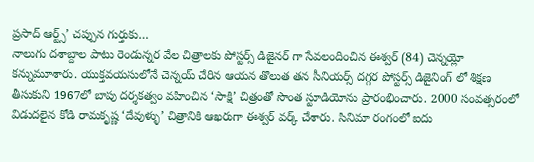ప్రసాద్ ఆర్ట్స్’ చప్పున గుర్తుకు…
నాలుగు దశాబ్దాల పాటు రెండున్నర వేల చిత్రాలకు పోస్టర్స్ డిజైనర్ గా సేవలందించిన ఈశ్వర్ (84) చెన్నయ్లో కన్నుమూశారు. యుక్తవయసులోనే చెన్నయ్ చేరిన ఆయన తొలుత తన సీనియర్స్ దగ్గర పోస్టర్స్ డిజైనింగ్ లో శిక్షణ తీసుకుని 1967లో బాపు దర్శకత్వం వహించిన ‘సాక్షి’ చిత్రంతో సొంత స్టూడియోను ప్రారంభించారు. 2000 సంవత్సరంలో విడుదలైన కోడి రామకృష్ణ ‘దేవుళ్ళు’ చిత్రానికి ఆఖరుగా ఈశ్వర్ వర్క్ చేశారు. సినిమా రంగంలో ఐదు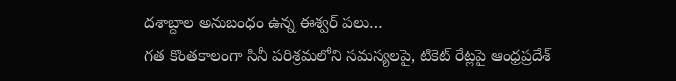దశాబ్దాల అనుబంధం ఉన్న ఈశ్వర్ పలు…
గత కొంతకాలంగా సినీ పరిశ్రమలోని సమస్యలపై, టికెట్ రేట్లపై ఆంధ్రప్రదేశ్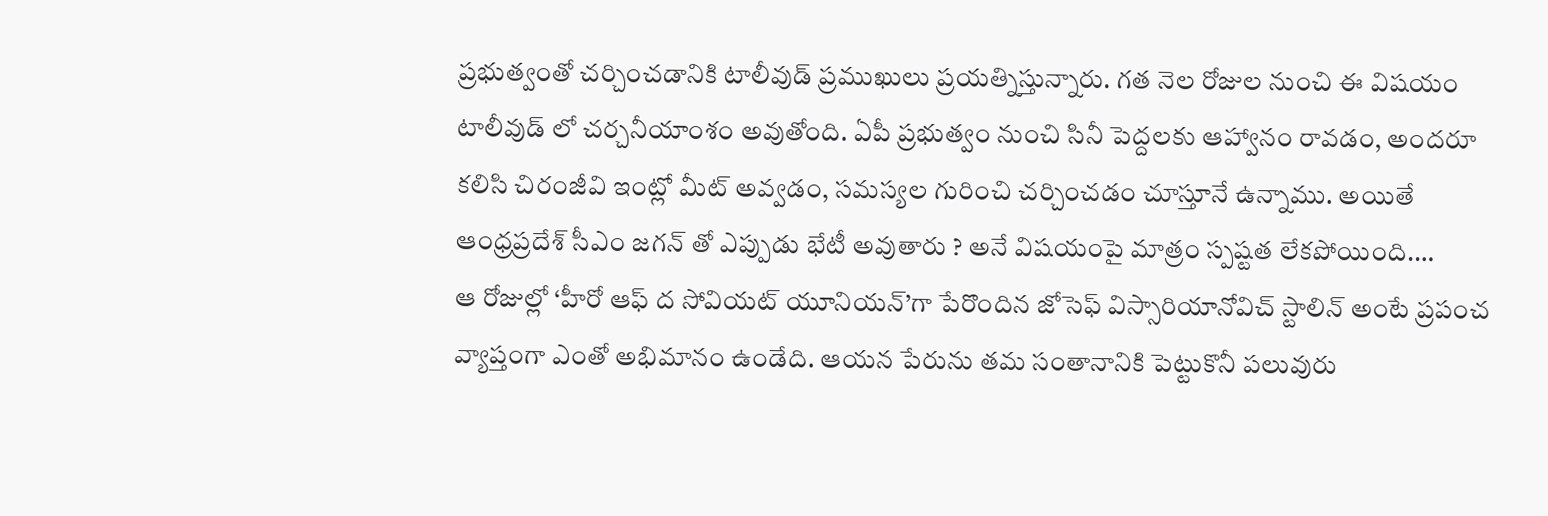ప్రభుత్వంతో చర్చించడానికి టాలీవుడ్ ప్రముఖులు ప్రయత్నిస్తున్నారు. గత నెల రోజుల నుంచి ఈ విషయం టాలీవుడ్ లో చర్చనీయాంశం అవుతోంది. ఏపీ ప్రభుత్వం నుంచి సినీ పెద్దలకు ఆహ్వానం రావడం, అందరూ కలిసి చిరంజీవి ఇంట్లో మీట్ అవ్వడం, సమస్యల గురించి చర్చించడం చూస్తూనే ఉన్నాము. అయితే ఆంధ్రప్రదేశ్ సీఎం జగన్ తో ఎప్పుడు భేటీ అవుతారు ? అనే విషయంపై మాత్రం స్పష్టత లేకపోయింది.…
ఆ రోజుల్లో ‘హీరో ఆఫ్ ద సోవియట్ యూనియన్’గా పేరొందిన జోసెఫ్ విస్సారియానోవిచ్ స్టాలిన్ అంటే ప్రపంచ వ్యాప్తంగా ఎంతో అభిమానం ఉండేది. ఆయన పేరును తమ సంతానానికి పెట్టుకొనీ పలువురు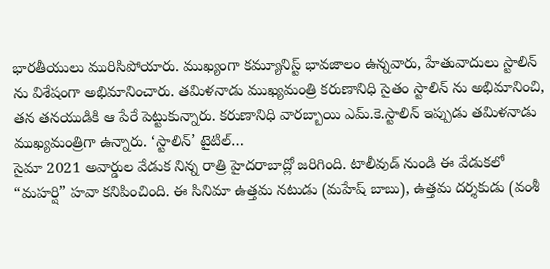భారతీయులు మురిసిపోయారు. ముఖ్యంగా కమ్యూనిస్ట్ భావజాలం ఉన్నవారు, హేతువాదులు స్టాలిన్ ను విశేషంగా అభిమానించారు. తమిళనాడు ముఖ్యమంత్రి కరుణానిధి సైతం స్టాలిన్ ను అభిమానించి, తన తనయుడికి ఆ పేరే పెట్టుకున్నారు. కరుణానిధి వారబ్బాయి ఎమ్.కె.స్టాలిన్ ఇప్పుడు తమిళనాడు ముఖ్యమంత్రిగా ఉన్నారు. ‘స్టాలిన్’ టైటిల్…
సైమా 2021 అవార్డుల వేడుక నిన్న రాత్రి హైదరాబాద్లో జరిగింది. టాలీవుడ్ నుండి ఈ వేడుకలో “మహర్షి” హవా కనిపించింది. ఈ సినిమా ఉత్తమ నటుడు (మహేష్ బాబు), ఉత్తమ దర్శకుడు (వంశీ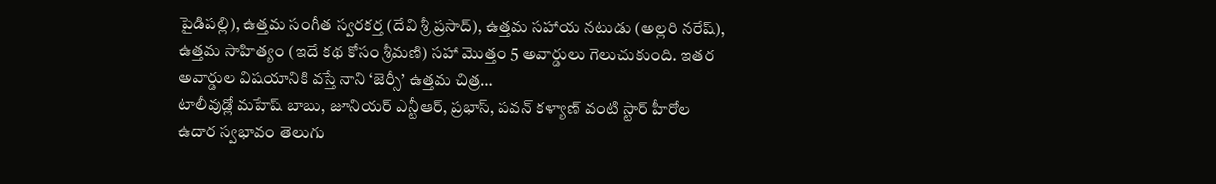పైడిపల్లి), ఉత్తమ సంగీత స్వరకర్త (దేవి శ్రీ ప్రసాద్), ఉత్తమ సహాయ నటుడు (అల్లరి నరేష్), ఉత్తమ సాహిత్యం (ఇదే కథ కోసం శ్రీమణి) సహా మొత్తం 5 అవార్డులు గెలుచుకుంది. ఇతర అవార్డుల విషయానికి వస్తే నాని ‘జెర్సీ’ ఉత్తమ చిత్ర…
టాలీవుడ్లో మహేష్ బాబు, జూనియర్ ఎన్టీఆర్, ప్రభాస్, పవన్ కళ్యాణ్ వంటి స్టార్ హీరోల ఉదార స్వభావం తెలుగు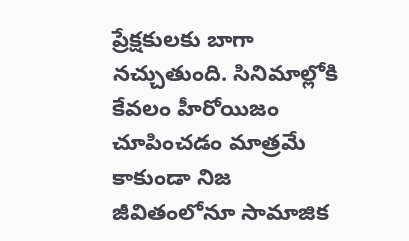ప్రేక్షకులకు బాగా నచ్చుతుంది. సినిమాల్లోకి కేవలం హీరోయిజం చూపించడం మాత్రమే కాకుండా నిజ జీవితంలోనూ సామాజిక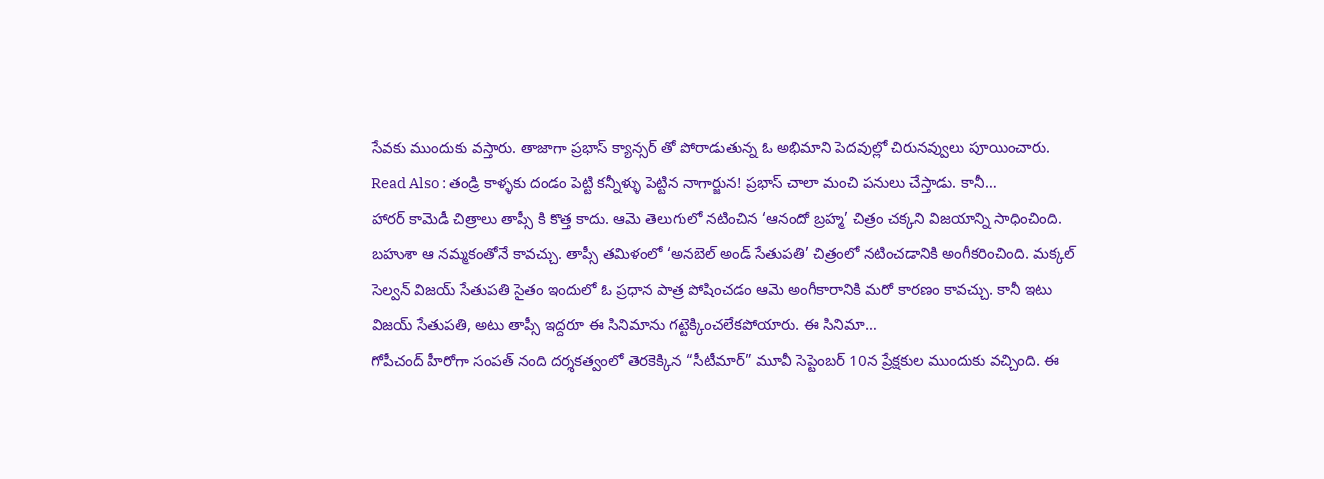సేవకు ముందుకు వస్తారు. తాజాగా ప్రభాస్ క్యాన్సర్ తో పోరాడుతున్న ఓ అభిమాని పెదవుల్లో చిరునవ్వులు పూయించారు. Read Also : తండ్రి కాళ్ళకు దండం పెట్టి కన్నీళ్ళు పెట్టిన నాగార్జున! ప్రభాస్ చాలా మంచి పనులు చేస్తాడు. కానీ…
హారర్ కామెడీ చిత్రాలు తాప్సీ కి కొత్త కాదు. ఆమె తెలుగులో నటించిన ‘ఆనందో బ్రహ్మ’ చిత్రం చక్కని విజయాన్ని సాధించింది. బహుశా ఆ నమ్మకంతోనే కావచ్చు. తాప్సీ తమిళంలో ‘అనబెల్ అండ్ సేతుపతి’ చిత్రంలో నటించడానికి అంగీకరించింది. మక్కల్ సెల్వన్ విజయ్ సేతుపతి సైతం ఇందులో ఓ ప్రధాన పాత్ర పోషించడం ఆమె అంగీకారానికి మరో కారణం కావచ్చు. కానీ ఇటు విజయ్ సేతుపతి, అటు తాప్సీ ఇద్దరూ ఈ సినిమాను గట్టెక్కించలేకపోయారు. ఈ సినిమా…
గోపీచంద్ హీరోగా సంపత్ నంది దర్శకత్వంలో తెరకెక్కిన “సీటీమార్” మూవీ సెప్టెంబర్ 10న ప్రేక్షకుల ముందుకు వచ్చింది. ఈ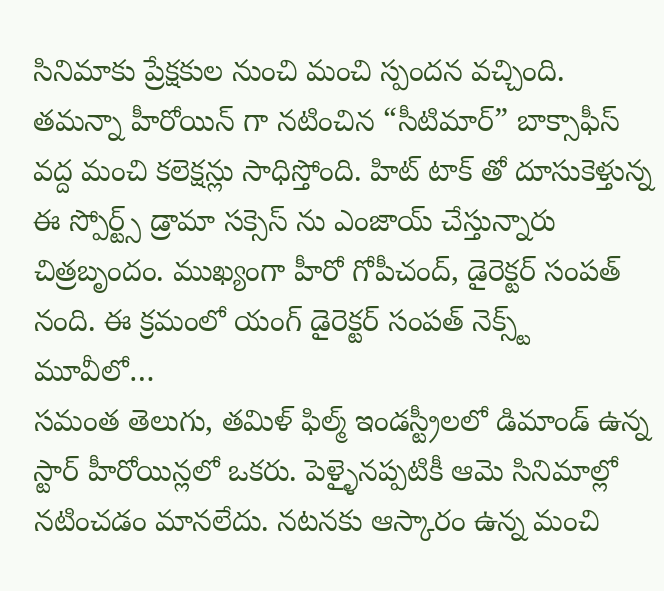సినిమాకు ప్రేక్షకుల నుంచి మంచి స్పందన వచ్చింది. తమన్నా హీరోయిన్ గా నటించిన “సీటిమార్” బాక్సాఫీస్ వద్ద మంచి కలెక్షన్లు సాధిస్తోంది. హిట్ టాక్ తో దూసుకెళ్తున్న ఈ స్పోర్ట్స్ డ్రామా సక్సెస్ ను ఎంజాయ్ చేస్తున్నారు చిత్రబృందం. ముఖ్యంగా హీరో గోపీచంద్, డైరెక్టర్ సంపత్ నంది. ఈ క్రమంలో యంగ్ డైరెక్టర్ సంపత్ నెక్స్ట్ మూవీలో…
సమంత తెలుగు, తమిళ్ ఫిల్మ్ ఇండస్ట్రీలలో డిమాండ్ ఉన్న స్టార్ హీరోయిన్లలో ఒకరు. పెళ్ళైనప్పటికీ ఆమె సినిమాల్లో నటించడం మానలేదు. నటనకు ఆస్కారం ఉన్న మంచి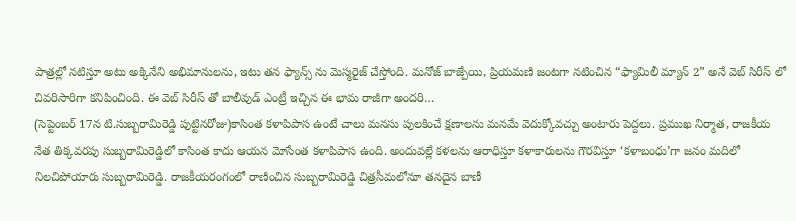పాత్రల్లో నటిస్తూ అటు అక్కినేని అభిమానులను, ఇటు తన ఫ్యాన్స్ ను మెస్మరైజ్ చేస్తోంది. మనోజ్ బాజ్పేయి, ప్రియమణి జంటగా నటించిన “ఫ్యామిలీ మ్యాన్ 2” అనే వెబ్ సిరీస్ లో చివరిసారిగా కనిపించింది. ఈ వెబ్ సిరీస్ తో బాలీవుడ్ ఎంట్రీ ఇచ్చిన ఈ భామ రాజీగా అందరి…
(సెప్టెంబర్ 17న టి.సుబ్బరామిరెడ్డి పుట్టినరోజు)కాసింత కళాపిపాస ఉంటే చాలు మనసు పులకించే క్షణాలను మనమే వెదుక్కోవచ్చు అంటారు పెద్దలు. ప్రముఖ నిర్మాత, రాజకీయ నేత తిక్కవరపు సుబ్బరామిరెడ్డిలో కాసింత కాదు ఆయన మోసేంత కళాపిపాస ఉంది. అందువల్లే కళలను ఆరాధిస్తూ కళాకారులను గౌరవిస్తూ ‘కళాబంధు’గా జనం మదిలో నిలచిపోయారు సుబ్బరామిరెడ్డి. రాజకీయరంగంలో రాణించిన సుబ్బరామిరెడ్డి చిత్రసీమలోనూ తనదైన బాణీ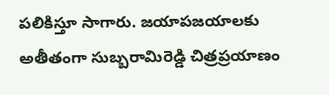పలికిస్తూ సాగారు. జయాపజయాలకు అతీతంగా సుబ్బరామిరెడ్డి చిత్రప్రయాణం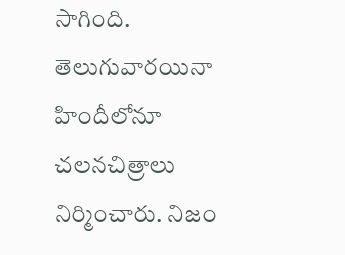సాగింది. తెలుగువారయినా హిందీలోనూ చలనచిత్రాలు నిర్మించారు. నిజం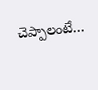చెప్పాలంటే…